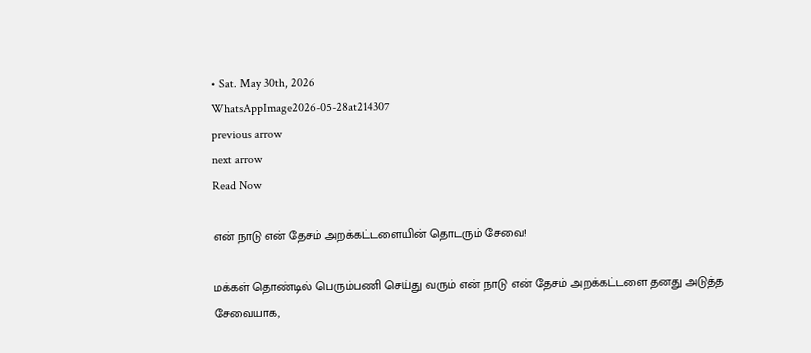• Sat. May 30th, 2026
WhatsAppImage2026-05-28at214307
previous arrow
next arrow
Read Now

என் நாடு என் தேசம் அறக்கட்டளையின் தொடரும் சேவை!

மக்கள் தொண்டில் பெரும்பணி செய்து வரும் என் நாடு என் தேசம் அறக்கட்டளை தனது அடுத்த சேவையாக,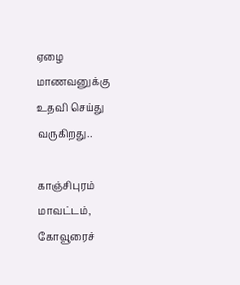ஏழை மாணவனுக்கு உதவி செய்து வருகிறது..

காஞ்சிபுரம் மாவட்டம், கோவூரைச்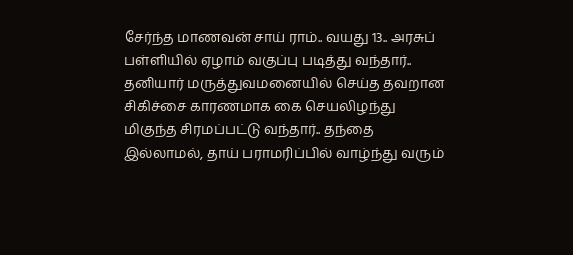சேர்ந்த மாணவன் சாய் ராம்.. வயது 13.. அரசுப் பள்ளியில் ஏழாம் வகுப்பு படித்து வந்தார்.. தனியார் மருத்துவமனையில் செய்த தவறான சிகிச்சை காரணமாக கை செயலிழந்து மிகுந்த சிரமப்பட்டு வந்தார்.. தந்தை இல்லாமல், தாய் பராமரிப்பில் வாழ்ந்து வரும்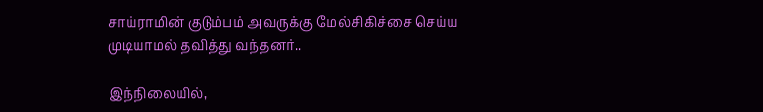சாய்ராமின் குடும்பம் அவருக்கு மேல்சிகிச்சை செய்ய முடியாமல் தவித்து வந்தனர்..

இந்நிலையில்,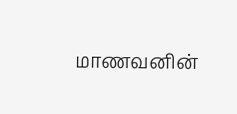மாணவனின்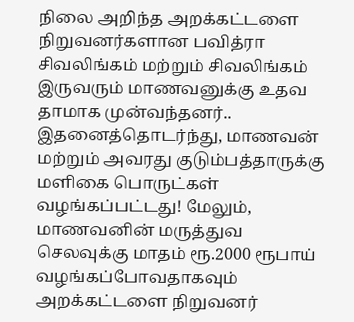நிலை அறிந்த அறக்கட்டளை நிறுவனர்களான பவித்ரா சிவலிங்கம் மற்றும் சிவலிங்கம் இருவரும் மாணவனுக்கு உதவ தாமாக முன்வந்தனர்.. இதனைத்தொடர்ந்து, மாணவன் மற்றும் அவரது குடும்பத்தாருக்கு மளிகை பொருட்கள் வழங்கப்பட்டது! மேலும், மாணவனின் மருத்துவ செலவுக்கு மாதம் ரூ.2000 ரூபாய் வழங்கப்போவதாகவும் அறக்கட்டளை நிறுவனர்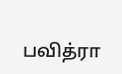பவித்ரா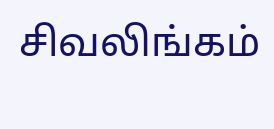சிவலிங்கம்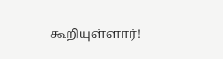கூறியுள்ளார்!